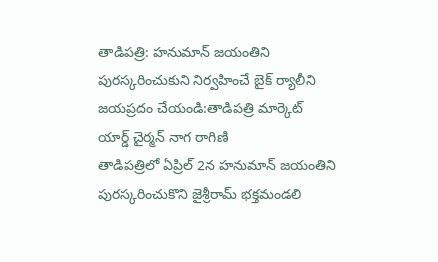తాడిపత్రి: హనుమాన్ జయంతిని పురస్కరించుకుని నిర్వహించే బైక్ ర్యాలీని జయప్రదం చేయండి:తాడిపత్రి మార్కెట్ యార్డ్ చైర్మన్ నాగ రాగిణి
తాడిపత్రిలో ఏప్రిల్ 2న హనుమాన్ జయంతిని పురస్కరించుకొని జైశ్రీరామ్ భక్తమండలి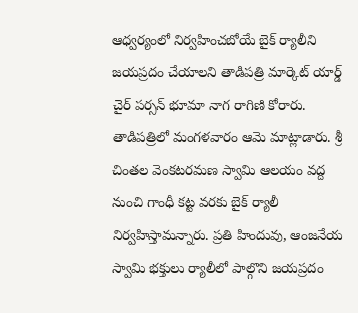ఆధ్వర్యంలో నిర్వహించబోయే బైక్ ర్యాలీని జయప్రదం చేయాలని తాడిపత్రి మార్కెట్ యార్డ్ చైర్ పర్సన్ భూమా నాగ రాగిణి కోరారు. తాడిపత్రిలో మంగళవారం ఆమె మాట్లాడారు. శ్రీ చింతల వెంకటరమణ స్వామి ఆలయం వద్ద నుంచి గాంధీ కట్ట వరకు బైక్ ర్యాలీ నిర్వహిస్తామన్నారు. ప్రతి హిందువు, ఆంజనేయ స్వామి భక్తులు ర్యాలీలో పాల్గొని జయప్రదం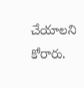చేయాలని కోరారు.